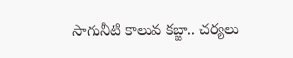సాగునీటి కాలువ కబ్జా.. చర్యలు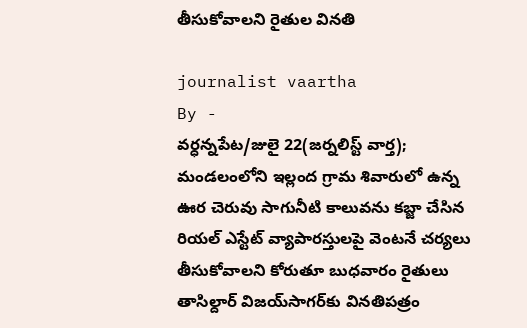తీసుకోవాలని రైతుల వినతి

journalist vaartha
By -
వర్ధన్నపేట/జులై 22(జర్నలిస్ట్ వార్త);
మండలంలోని ఇల్లంద గ్రామ శివారులో ఉన్న ఊర చెరువు సాగునీటి కాలువను కబ్జా చేసిన రియల్ ఎస్టేట్ వ్యాపారస్తులపై వెంటనే చర్యలు తీసుకోవాలని కోరుతూ బుధవారం రైతులు తాసిల్దార్ విజయ్‌సాగర్‌కు వినతిపత్రం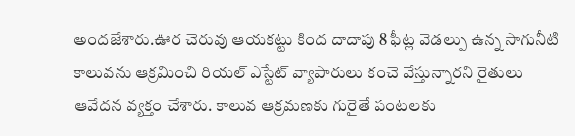అందజేశారు.ఊర చెరువు ఆయకట్టు కింద దాదాపు 8 ఫీట్ల వెడల్పు ఉన్న సాగునీటి కాలువను ఆక్రమించి రియల్ ఎస్టేట్ వ్యాపారులు కంచె వేస్తున్నారని రైతులు ఆవేదన వ్యక్తం చేశారు. కాలువ ఆక్రమణకు గురైతే పంటలకు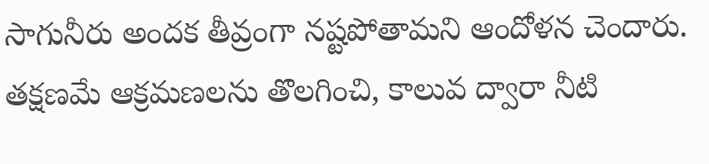సాగునీరు అందక తీవ్రంగా నష్టపోతామని ఆందోళన చెందారు. తక్షణమే ఆక్రమణలను తొలగించి, కాలువ ద్వారా నీటి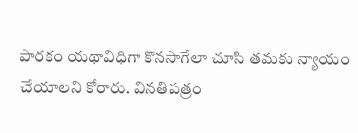పారకం యథావిధిగా కొనసాగేలా చూసి తమకు న్యాయం చేయాలని కోరారు. వినతిపత్రం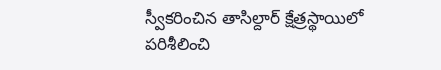స్వీకరించిన తాసిల్దార్ క్షేత్రస్థాయిలో పరిశీలించి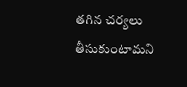తగిన చర్యలు తీసుకుంటామని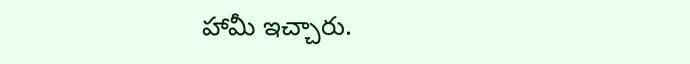హామీ ఇచ్చారు.